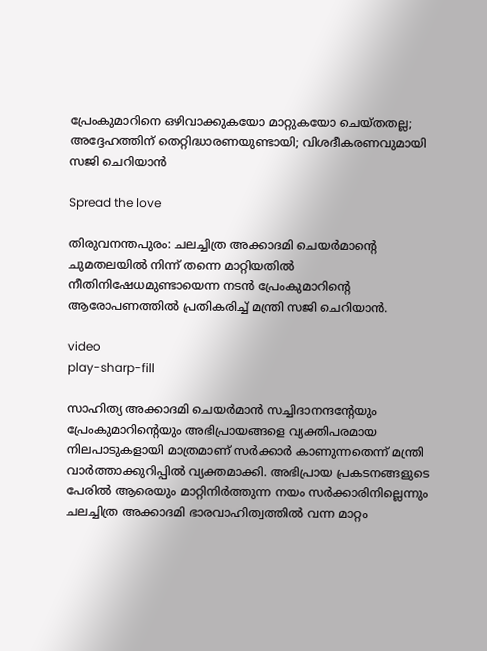പ്രേംകുമാറിനെ ഒഴിവാക്കുകയോ മാറ്റുകയോ ചെയ്തതല്ല; അദ്ദേഹത്തിന് തെറ്റിദ്ധാരണയുണ്ടായി; വിശദീകരണവുമായി സജി ചെറിയാന്‍

Spread the love

തിരുവനന്തപുരം: ചലച്ചിത്ര അക്കാദമി ചെയര്‍മാന്റെ ചുമതലയില്‍ നിന്ന് തന്നെ മാറ്റിയതില്‍ നീതിനിഷേധമുണ്ടായെന്ന നടന്‍ പ്രേംകുമാറിന്റെ ആരോപണത്തില്‍ പ്രതികരിച്ച്‌ മന്ത്രി സജി ചെറിയാന്‍.

video
play-sharp-fill

സാഹിത്യ അക്കാദമി ചെയര്‍മാന്‍ സച്ചിദാനന്ദന്റേയും പ്രേംകുമാറിന്റെയും അഭിപ്രായങ്ങളെ വ്യക്തിപരമായ നിലപാടുകളായി മാത്രമാണ് സര്‍ക്കാര്‍ കാണുന്നതെന്ന് മന്ത്രി വാര്‍ത്താക്കുറിപ്പില്‍ വ്യക്തമാക്കി. അഭിപ്രായ പ്രകടനങ്ങളുടെ പേരില്‍ ആരെയും മാറ്റിനിര്‍ത്തുന്ന നയം സര്‍ക്കാരിനില്ലെന്നും ചലച്ചിത്ര അക്കാദമി ഭാരവാഹിത്വത്തില്‍ വന്ന മാറ്റം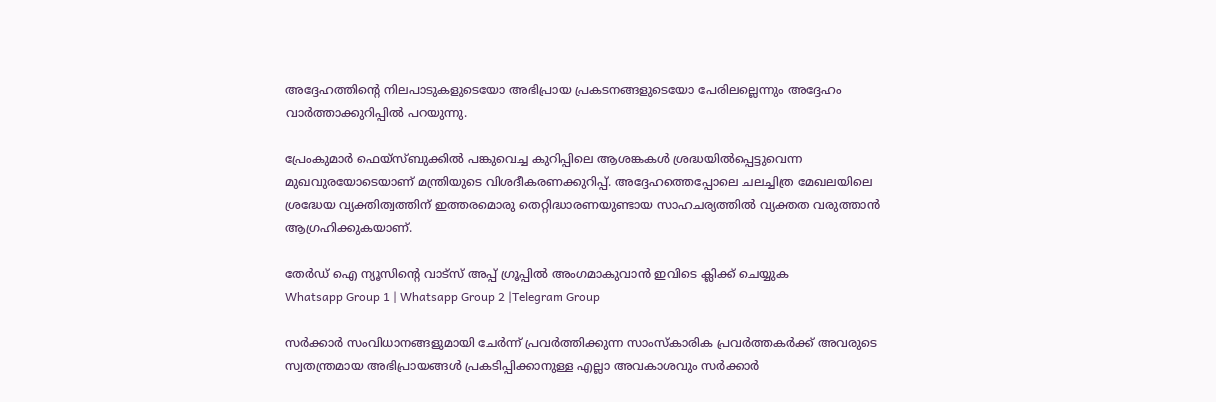അദ്ദേഹത്തിന്റെ നിലപാടുകളുടെയോ അഭിപ്രായ പ്രകടനങ്ങളുടെയോ പേരിലല്ലെന്നും അദ്ദേഹം വാര്‍ത്താക്കുറിപ്പില്‍ പറയുന്നു.

പ്രേംകുമാര്‍ ഫെയ്‌സ്ബുക്കില്‍ പങ്കുവെച്ച കുറിപ്പിലെ ആശങ്കകള്‍ ശ്രദ്ധയില്‍പ്പെട്ടുവെന്ന മുഖവുരയോടെയാണ് മന്ത്രിയുടെ വിശദീകരണക്കുറിപ്പ്. അദ്ദേഹത്തെപ്പോലെ ചലച്ചിത്ര മേഖലയിലെ ശ്രദ്ധേയ വ്യക്തിത്വത്തിന് ഇത്തരമൊരു തെറ്റിദ്ധാരണയുണ്ടായ സാഹചര്യത്തില്‍ വ്യക്തത വരുത്താന്‍ ആഗ്രഹിക്കുകയാണ്.

തേർഡ് ഐ ന്യൂസിന്റെ വാട്സ് അപ്പ് ഗ്രൂപ്പിൽ അംഗമാകുവാൻ ഇവിടെ ക്ലിക്ക് ചെയ്യുക
Whatsapp Group 1 | Whatsapp Group 2 |Telegram Group

സര്‍ക്കാര്‍ സംവിധാനങ്ങളുമായി ചേര്‍ന്ന് പ്രവര്‍ത്തിക്കുന്ന സാംസ്‌കാരിക പ്രവര്‍ത്തകര്‍ക്ക് അവരുടെ സ്വതന്ത്രമായ അഭിപ്രായങ്ങള്‍ പ്രകടിപ്പിക്കാനുള്ള എല്ലാ അവകാശവും സര്‍ക്കാര്‍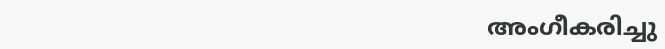അംഗീകരിച്ചു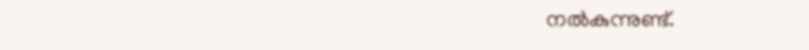നല്‍കുന്നുണ്ട്.